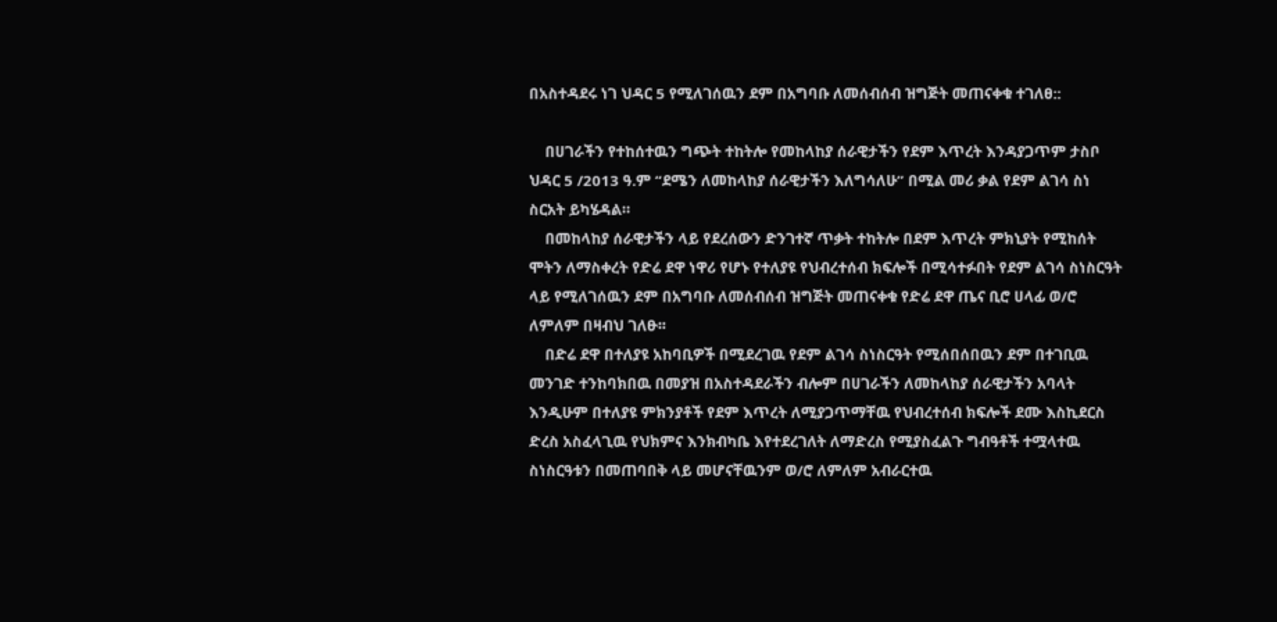በአስተዳደሩ ነገ ህዳር 5 የሚለገሰዉን ደም በአግባቡ ለመሰብሰብ ዝግጅት መጠናቀቁ ተገለፀ::

    በሀገራችን የተከሰተዉን ግጭት ተከትሎ የመከላከያ ሰራዊታችን የደም እጥረት እንዳያጋጥም ታስቦ ህዳር 5 /2013 ዓ.ም “ደሜን ለመከላከያ ሰራዊታችን እለግሳለሁ” በሚል መሪ ቃል የደም ልገሳ ስነ ስርአት ይካሄዳል።
    በመከላከያ ሰራዊታችን ላይ የደረሰውን ድንገተኛ ጥቃት ተከትሎ በደም እጥረት ምክኒያት የሚከሰት ሞትን ለማስቀረት የድሬ ደዋ ነዋሪ የሆኑ የተለያዩ የህብረተሰብ ክፍሎች በሚሳተፉበት የደም ልገሳ ስነስርዓት ላይ የሚለገሰዉን ደም በአግባቡ ለመሰብሰብ ዝግጅት መጠናቀቁ የድሬ ደዋ ጤና ቢሮ ሀላፊ ወ/ሮ ለምለም በዛብህ ገለፁ፡፡
    በድሬ ደዋ በተለያዩ አከባቢዎች በሚደረገዉ የደም ልገሳ ስነስርዓት የሚሰበሰበዉን ደም በተገቢዉ መንገድ ተንከባክበዉ በመያዝ በአስተዳደራችን ብሎም በሀገራችን ለመከላከያ ሰራዊታችን አባላት እንዲሁም በተለያዩ ምክንያቶች የደም እጥረት ለሚያጋጥማቸዉ የህብረተሰብ ክፍሎች ደሙ እስኪደርስ ድረስ አስፈላጊዉ የህክምና እንክብካቤ እየተደረገለት ለማድረስ የሚያስፈልጉ ግብዓቶች ተሟላተዉ ስነስርዓቱን በመጠባበቅ ላይ መሆናቸዉንም ወ/ሮ ለምለም አብራርተዉ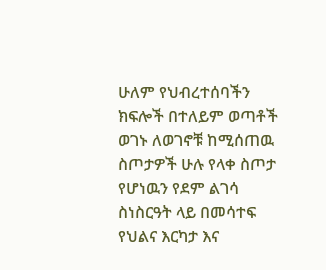ሁለም የህብረተሰባችን ክፍሎች በተለይም ወጣቶች ወገኑ ለወገኖቹ ከሚሰጠዉ ስጦታዎች ሁሉ የላቀ ስጦታ የሆነዉን የደም ልገሳ ስነስርዓት ላይ በመሳተፍ የህልና እርካታ እና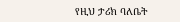የዚህ ታሪክ ባለቤት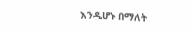እንዲሆኑ በማለት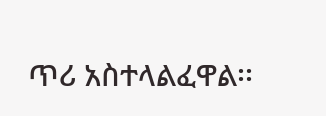ጥሪ አስተላልፈዋል፡፡